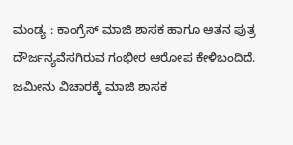ಮಂಡ್ಯ : ಕಾಂಗ್ರೆಸ್ ಮಾಜಿ ಶಾಸಕ ಹಾಗೂ ಆತನ ಪುತ್ರ ದೌರ್ಜನ್ಯವೆಸಗಿರುವ ಗಂಭೀರ ಆರೋಪ ಕೇಳಿಬಂದಿದೆ. ಜಮೀನು ವಿಚಾರಕ್ಕೆ ಮಾಜಿ ಶಾಸಕ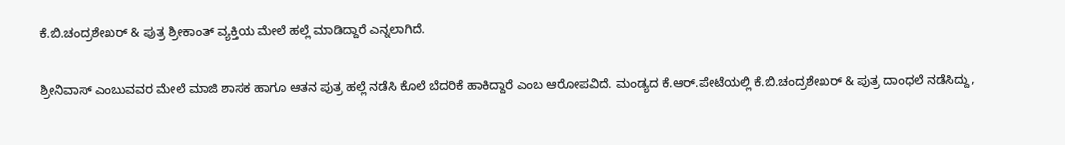ಕೆ.ಬಿ.ಚಂದ್ರಶೇಖರ್ & ಪುತ್ರ ಶ್ರೀಕಾಂತ್ ವ್ಯಕ್ತಿಯ ಮೇಲೆ ಹಲ್ಲೆ ಮಾಡಿದ್ದಾರೆ ಎನ್ನಲಾಗಿದೆ.

ಶ್ರೀನಿವಾಸ್ ಎಂಬುವವರ ಮೇಲೆ ಮಾಜಿ ಶಾಸಕ ಹಾಗೂ ಆತನ ಪುತ್ರ ಹಲ್ಲೆ ನಡೆಸಿ ಕೊಲೆ ಬೆದರಿಕೆ ಹಾಕಿದ್ದಾರೆ ಎಂಬ ಆರೋಪವಿದೆ. ಮಂಡ್ಯದ ಕೆ.ಆರ್.ಪೇಟೆಯಲ್ಲಿ ಕೆ.ಬಿ.ಚಂದ್ರಶೇಖರ್ & ಪುತ್ರ ದಾಂಧಲೆ ನಡೆಸಿದ್ದು,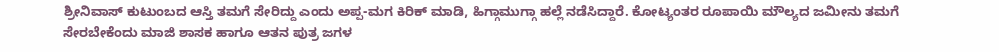ಶ್ರೀನಿವಾಸ್ ಕುಟುಂಬದ ಆಸ್ತಿ ತಮಗೆ ಸೇರಿದ್ದು ಎಂದು ಅಪ್ಪ-ಮಗ ಕಿರಿಕ್ ಮಾಡಿ, ಹಿಗ್ಗಾಮುಗ್ಗಾ ಹಲ್ಲೆ ನಡೆಸಿದ್ದಾರೆ. ಕೋಟ್ಯಂತರ ರೂಪಾಯಿ ಮೌಲ್ಯದ ಜಮೀನು ತಮಗೆ ಸೇರಬೇಕೆಂದು ಮಾಜಿ ಶಾಸಕ ಹಾಗೂ ಆತನ ಪುತ್ರ ಜಗಳ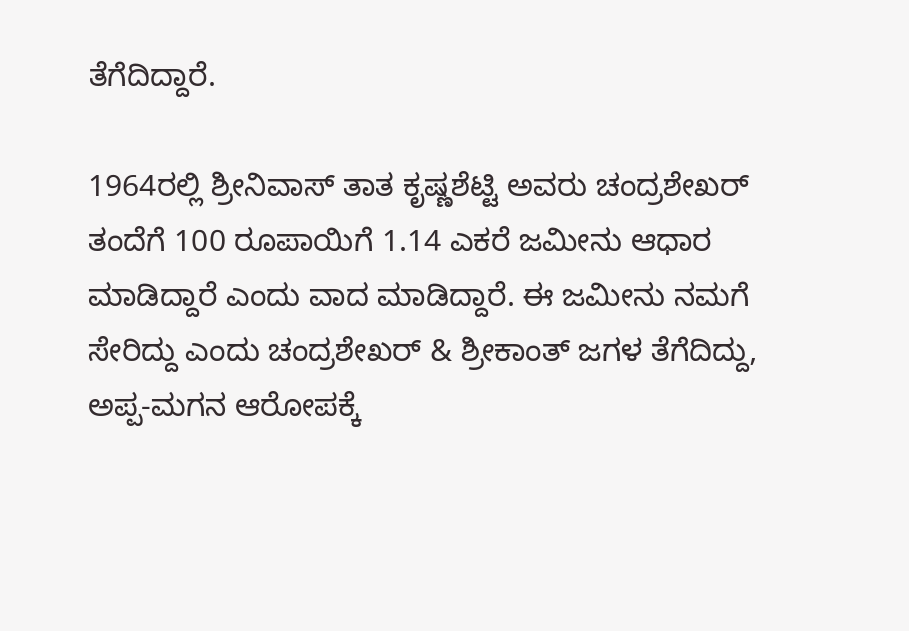ತೆಗೆದಿದ್ದಾರೆ.

1964ರಲ್ಲಿ ಶ್ರೀನಿವಾಸ್ ತಾತ ಕೃಷ್ಣಶೆಟ್ಟಿ ಅವರು ಚಂದ್ರಶೇಖರ್ ತಂದೆಗೆ 100 ರೂಪಾಯಿಗೆ 1.14 ಎಕರೆ ಜಮೀನು ಆಧಾರ ಮಾಡಿದ್ದಾರೆ ಎಂದು ವಾದ ಮಾಡಿದ್ದಾರೆ. ಈ ಜಮೀನು ನಮಗೆ ಸೇರಿದ್ದು ಎಂದು ಚಂದ್ರಶೇಖರ್ & ಶ್ರೀಕಾಂತ್ ಜಗಳ ತೆಗೆದಿದ್ದು, ಅಪ್ಪ-ಮಗನ ಆರೋಪಕ್ಕೆ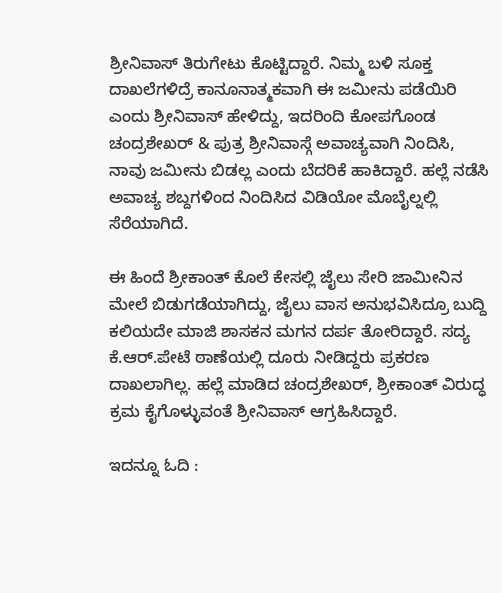ಶ್ರೀನಿವಾಸ್ ತಿರುಗೇಟು ಕೊಟ್ಟಿದ್ದಾರೆ. ನಿಮ್ಮ ಬಳಿ ಸೂಕ್ತ ದಾಖಲೆಗಳಿದ್ರೆ ಕಾನೂನಾತ್ಮಕವಾಗಿ ಈ ಜಮೀನು ಪಡೆಯಿರಿ ಎಂದು ಶ್ರೀನಿವಾಸ್ ಹೇಳಿದ್ದು, ಇದರಿಂದಿ ಕೋಪಗೊಂಡ ಚಂದ್ರಶೇಖರ್ & ಪುತ್ರ ಶ್ರೀನಿವಾಸ್ಗೆ ಅವಾಚ್ಯವಾಗಿ ನಿಂದಿಸಿ, ನಾವು ಜಮೀನು ಬಿಡಲ್ಲ ಎಂದು ಬೆದರಿಕೆ ಹಾಕಿದ್ದಾರೆ. ಹಲ್ಲೆ ನಡೆಸಿ ಅವಾಚ್ಯ ಶಬ್ದಗಳಿಂದ ನಿಂದಿಸಿದ ವಿಡಿಯೋ ಮೊಬೈಲ್ನಲ್ಲಿ ಸೆರೆಯಾಗಿದೆ.

ಈ ಹಿಂದೆ ಶ್ರೀಕಾಂತ್ ಕೊಲೆ ಕೇಸಲ್ಲಿ ಜೈಲು ಸೇರಿ ಜಾಮೀನಿನ ಮೇಲೆ ಬಿಡುಗಡೆಯಾಗಿದ್ದು, ಜೈಲು ವಾಸ ಅನುಭವಿಸಿದ್ರೂ ಬುದ್ದಿ ಕಲಿಯದೇ ಮಾಜಿ ಶಾಸಕನ ಮಗನ ದರ್ಪ ತೋರಿದ್ದಾರೆ. ಸದ್ಯ ಕೆ.ಆರ್.ಪೇಟೆ ಠಾಣೆಯಲ್ಲಿ ದೂರು ನೀಡಿದ್ದರು ಪ್ರಕರಣ ದಾಖಲಾಗಿಲ್ಲ. ಹಲ್ಲೆ ಮಾಡಿದ ಚಂದ್ರಶೇಖರ್, ಶ್ರೀಕಾಂತ್ ವಿರುದ್ಧ ಕ್ರಮ ಕೈಗೊಳ್ಳುವಂತೆ ಶ್ರೀನಿವಾಸ್ ಆಗ್ರಹಿಸಿದ್ದಾರೆ.

ಇದನ್ನೂ ಓದಿ :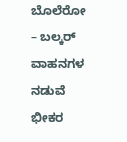ಬೊಲೆರೋ – ಬಲ್ಕರ್ ವಾಹನಗಳ ನಡುವೆ ಭೀಕರ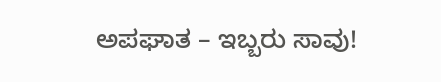ಅಪಘಾತ – ಇಬ್ಬರು ಸಾವು!